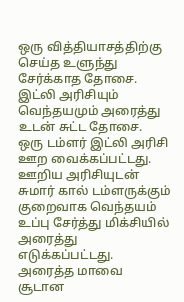ஒரு வித்தியாசத்திற்கு செய்த உளுந்து சேர்க்காத தோசை. இட்லி அரிசியும் வெந்தயமும் அரைத்து உடன் சுட்ட தோசை.
ஒரு டம்ளர் இட்லி அரிசி ஊற வைக்கப்பட்டது.
ஊறிய அரிசியுடன் சுமார் கால் டம்ளருக்கும் குறைவாக வெந்தயம் உப்பு சேர்த்து மிக்சியில் அரைத்து எடுக்கப்பட்டது.
அரைத்த மாவை சூடான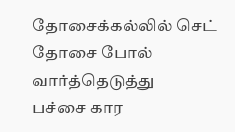தோசைக்கல்லில் செட் தோசை போல் வார்த்தெடுத்து
பச்சை கார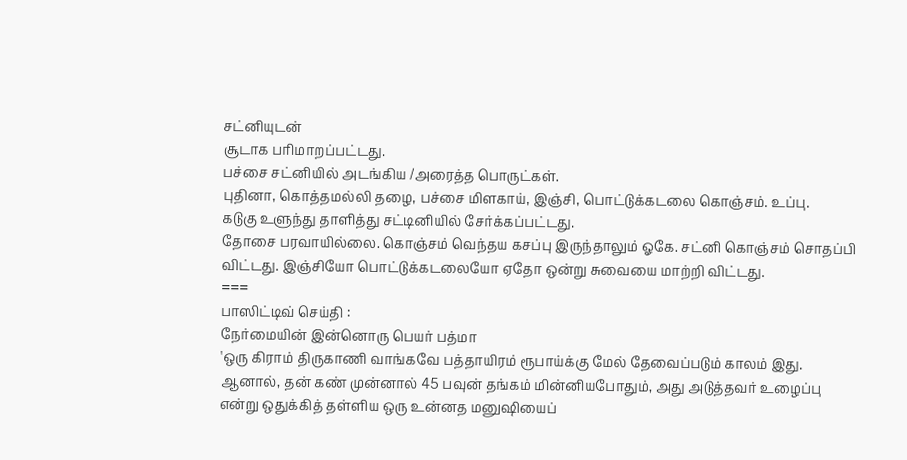சட்னியுடன்
சூடாக பரிமாறப்பட்டது.
பச்சை சட்னியில் அடங்கிய /அரைத்த பொருட்கள்.
புதினா, கொத்தமல்லி தழை, பச்சை மிளகாய், இஞ்சி, பொட்டுக்கடலை கொஞ்சம். உப்பு.
கடுகு உளுந்து தாளித்து சட்டினியில் சேர்க்கப்பட்டது.
தோசை பரவாயில்லை. கொஞ்சம் வெந்தய கசப்பு இருந்தாலும் ஓகே. சட்னி கொஞ்சம் சொதப்பி விட்டது. இஞ்சியோ பொட்டுக்கடலையோ ஏதோ ஒன்று சுவையை மாற்றி விட்டது.
===
பாஸிட்டிவ் செய்தி :
நேர்மையின் இன்னொரு பெயர் பத்மா
'ஒரு கிராம் திருகாணி வாங்கவே பத்தாயிரம் ரூபாய்க்கு மேல் தேவைப்படும் காலம் இது. ஆனால், தன் கண் முன்னால் 45 பவுன் தங்கம் மின்னியபோதும், அது அடுத்தவர் உழைப்பு என்று ஒதுக்கித் தள்ளிய ஒரு உன்னத மனுஷியைப்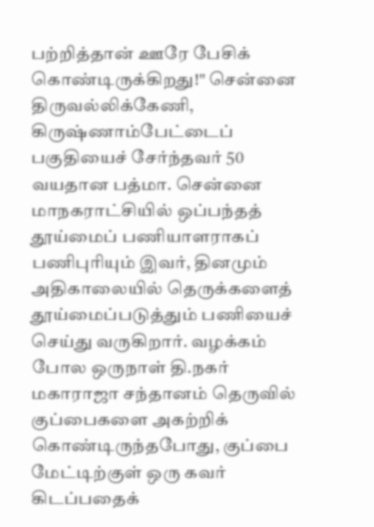பற்றித்தான் ஊரே பேசிக் கொண்டிருக்கிறது!" சென்னை திருவல்லிக்கேணி, கிருஷ்ணாம்பேட்டைப் பகுதியைச் சேர்ந்தவர் 50 வயதான பத்மா. சென்னை மாநகராட்சியில் ஒப்பந்தத் தூய்மைப் பணியாளராகப் பணிபுரியும் இவர், தினமும் அதிகாலையில் தெருக்களைத் தூய்மைப்படுத்தும் பணியைச் செய்து வருகிறார். வழக்கம் போல ஒருநாள் தி.நகர் மகாராஜா சந்தானம் தெருவில் குப்பைகளை அகற்றிக் கொண்டிருந்தபோது, குப்பை மேட்டிற்குள் ஒரு கவர் கிடப்பதைக்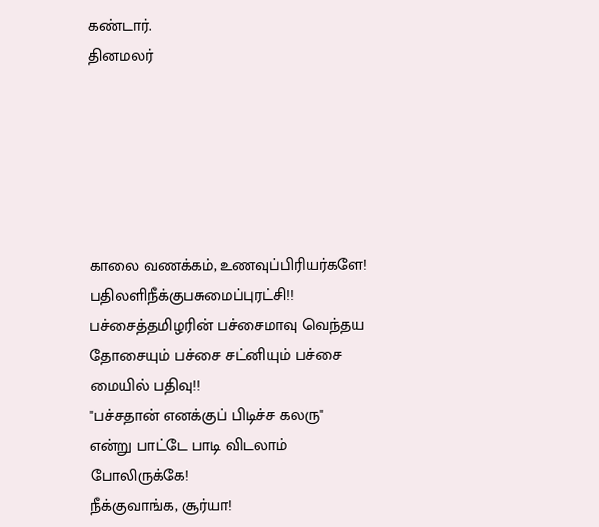கண்டார்.
தினமலர்






காலை வணக்கம், உணவுப்பிரியர்களே!
பதிலளிநீக்குபசுமைப்புரட்சி!! பச்சைத்தமிழரின் பச்சைமாவு வெந்தய தோசையும் பச்சை சட்னியும் பச்சை மையில் பதிவு!!
"பச்சதான் எனக்குப் பிடிச்ச கலரு" என்று பாட்டே பாடி விடலாம் போலிருக்கே!
நீக்குவாங்க, சூர்யா!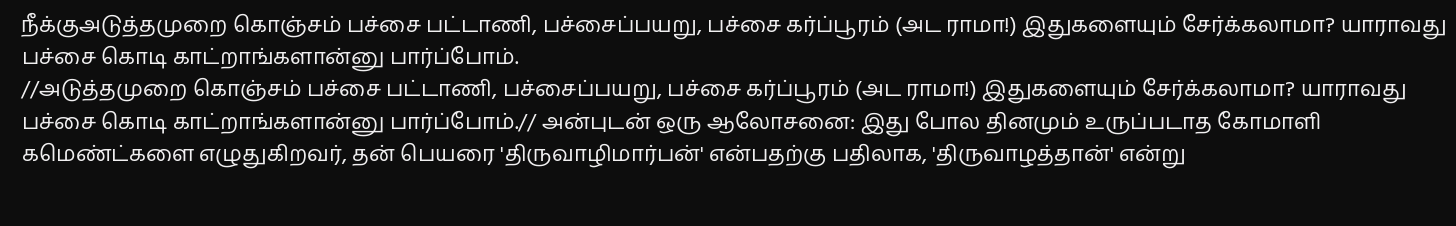நீக்குஅடுத்தமுறை கொஞ்சம் பச்சை பட்டாணி, பச்சைப்பயறு, பச்சை கர்ப்பூரம் (அட ராமா!) இதுகளையும் சேர்க்கலாமா? யாராவது பச்சை கொடி காட்றாங்களான்னு பார்ப்போம்.
//அடுத்தமுறை கொஞ்சம் பச்சை பட்டாணி, பச்சைப்பயறு, பச்சை கர்ப்பூரம் (அட ராமா!) இதுகளையும் சேர்க்கலாமா? யாராவது பச்சை கொடி காட்றாங்களான்னு பார்ப்போம்.// அன்புடன் ஒரு ஆலோசனை: இது போல தினமும் உருப்படாத கோமாளி கமெண்ட்களை எழுதுகிறவர், தன் பெயரை 'திருவாழிமார்பன்' என்பதற்கு பதிலாக, 'திருவாழத்தான்' என்று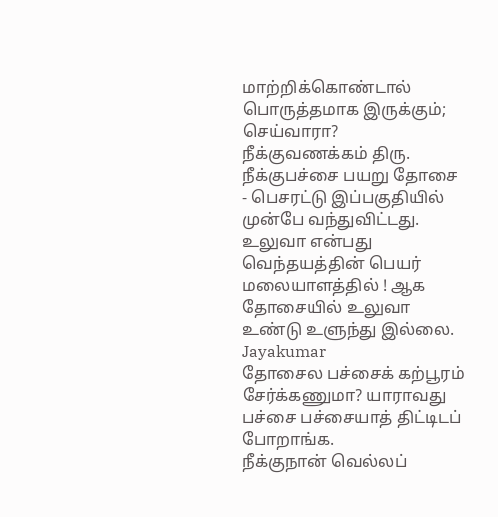மாற்றிக்கொண்டால் பொருத்தமாக இருக்கும்; செய்வாரா?
நீக்குவணக்கம் திரு.
நீக்குபச்சை பயறு தோசை - பெசரட்டு இப்பகுதியில் முன்பே வந்துவிட்டது.
உலுவா என்பது வெந்தயத்தின் பெயர் மலையாளத்தில் ! ஆக தோசையில் உலுவா உண்டு உளுந்து இல்லை.
Jayakumar
தோசைல பச்சைக் கற்பூரம் சேர்க்கணுமா? யாராவது பச்சை பச்சையாத் திட்டிடப் போறாங்க.
நீக்குநான் வெல்லப்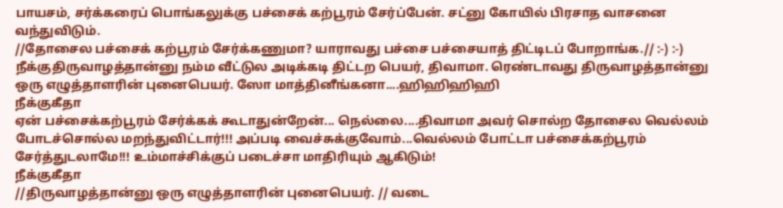பாயசம், சர்க்கரைப் பொங்கலுக்கு பச்சைக் கற்பூரம் சேர்ப்பேன். சட்னு கோயில் பிரசாத வாசனை வந்துவிடும்.
//தோசைல பச்சைக் கற்பூரம் சேர்க்கணுமா? யாராவது பச்சை பச்சையாத் திட்டிடப் போறாங்க.// :-) :-)
நீக்குதிருவாழத்தான்னு நம்ம வீட்டுல அடிக்கடி திட்டற பெயர், திவாமா. ரெண்டாவது திருவாழத்தான்னு ஒரு எழுத்தாளரின் புனைபெயர். ஸோ மாத்தினீங்கனா....ஹிஹிஹிஹி
நீக்குகீதா
ஏன் பச்சைக்கற்பூரம் சேர்க்கக் கூடாதுன்றேன்... நெல்லை....திவாமா அவர் சொல்ற தோசைல வெல்லம் போடச்சொல்ல மறந்துவிட்டார்!!! அப்படி வைச்சுக்குவோம்...வெல்லம் போட்டா பச்சைக்கற்பூரம் சேர்த்துடலாமே!!! உம்மாச்சிக்குப் படைச்சா மாதிரியும் ஆகிடும்!
நீக்குகீதா
//திருவாழத்தான்னு ஒரு எழுத்தாளரின் புனைபெயர். // வடை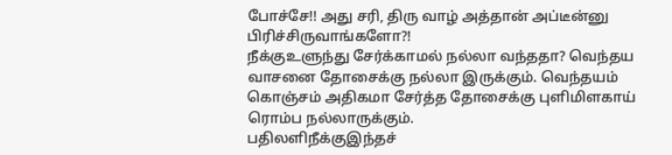போச்சே!! அது சரி, திரு வாழ் அத்தான் அப்டீன்னு பிரிச்சிருவாங்களோ?!
நீக்குஉளுந்து சேர்க்காமல் நல்லா வந்ததா? வெந்தய வாசனை தோசைக்கு நல்லா இருக்கும். வெந்தயம் கொஞ்சம் அதிகமா சேர்த்த தோசைக்கு புளிமிளகாய் ரொம்ப நல்லாருக்கும்.
பதிலளிநீக்குஇந்தச்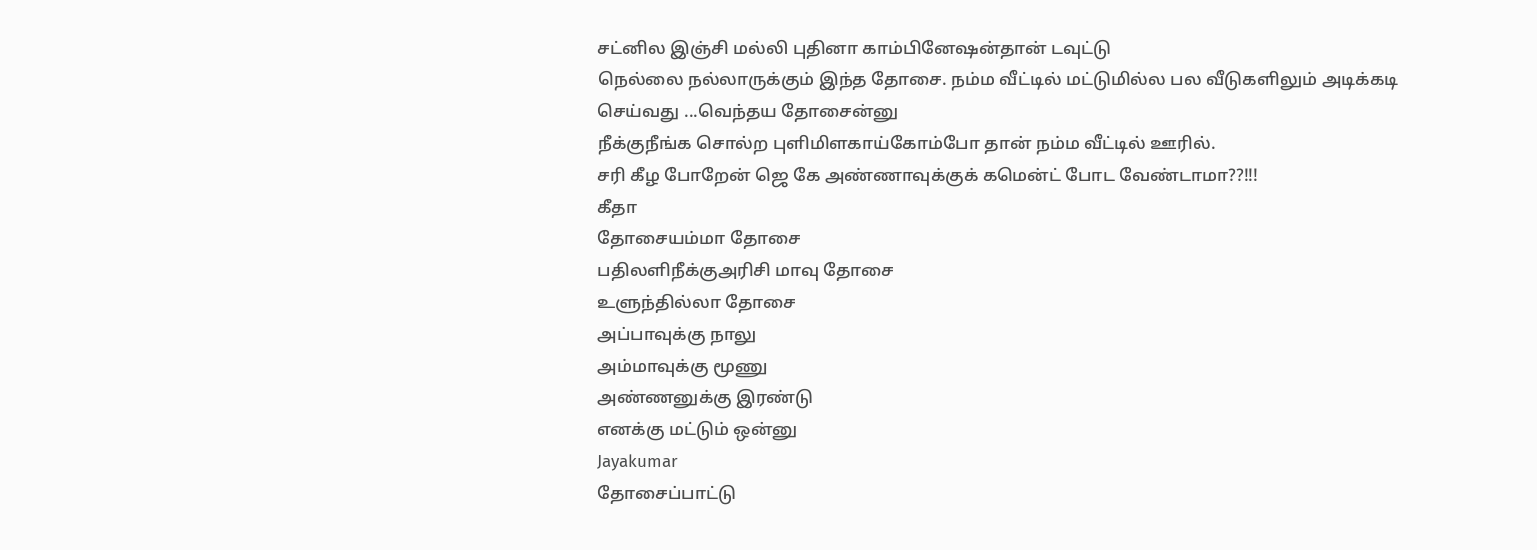சட்னில இஞ்சி மல்லி புதினா காம்பினேஷன்தான் டவுட்டு
நெல்லை நல்லாருக்கும் இந்த தோசை. நம்ம வீட்டில் மட்டுமில்ல பல வீடுகளிலும் அடிக்கடி செய்வது ...வெந்தய தோசைன்னு
நீக்குநீங்க சொல்ற புளிமிளகாய்கோம்போ தான் நம்ம வீட்டில் ஊரில்.
சரி கீழ போறேன் ஜெ கே அண்ணாவுக்குக் கமென்ட் போட வேண்டாமா??!!!
கீதா
தோசையம்மா தோசை
பதிலளிநீக்குஅரிசி மாவு தோசை
உளுந்தில்லா தோசை
அப்பாவுக்கு நாலு
அம்மாவுக்கு மூணு
அண்ணனுக்கு இரண்டு
எனக்கு மட்டும் ஒன்னு
Jayakumar
தோசைப்பாட்டு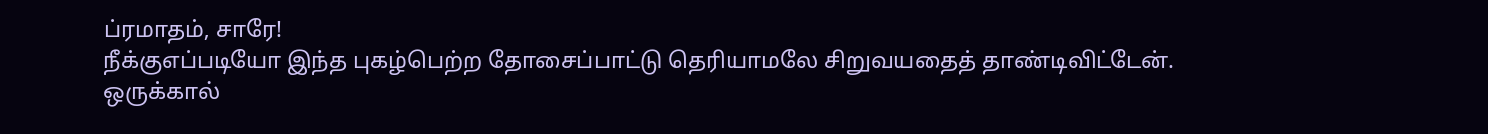ப்ரமாதம், சாரே!
நீக்குஎப்படியோ இந்த புகழ்பெற்ற தோசைப்பாட்டு தெரியாமலே சிறுவயதைத் தாண்டிவிட்டேன். ஒருக்கால்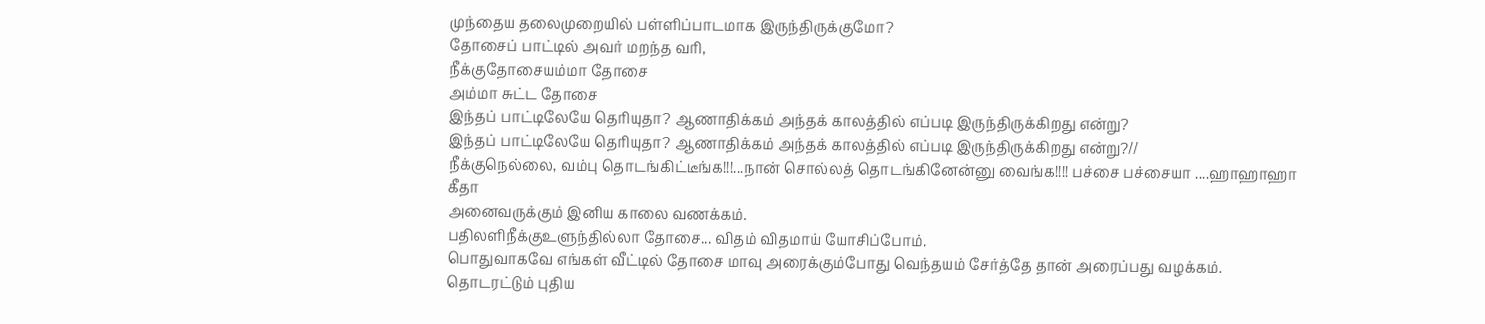முந்தைய தலைமுறையில் பள்ளிப்பாடமாக இருந்திருக்குமோ?
தோசைப் பாட்டில் அவர் மறந்த வரி,
நீக்குதோசையம்மா தோசை
அம்மா சுட்ட தோசை
இந்தப் பாட்டிலேயே தெரியுதா? ஆணாதிக்கம் அந்தக் காலத்தில் எப்படி இருந்திருக்கிறது என்று?
இந்தப் பாட்டிலேயே தெரியுதா? ஆணாதிக்கம் அந்தக் காலத்தில் எப்படி இருந்திருக்கிறது என்று?//
நீக்குநெல்லை, வம்பு தொடங்கிட்டீங்க!!!...நான் சொல்லத் தொடங்கினேன்னு வைங்க!!!! பச்சை பச்சையா ....ஹாஹாஹா
கீதா
அனைவருக்கும் இனிய காலை வணக்கம்.
பதிலளிநீக்குஉளுந்தில்லா தோசை... விதம் விதமாய் யோசிப்போம்.
பொதுவாகவே எங்கள் வீட்டில் தோசை மாவு அரைக்கும்போது வெந்தயம் சேர்த்தே தான் அரைப்பது வழக்கம்.
தொடரட்டும் புதிய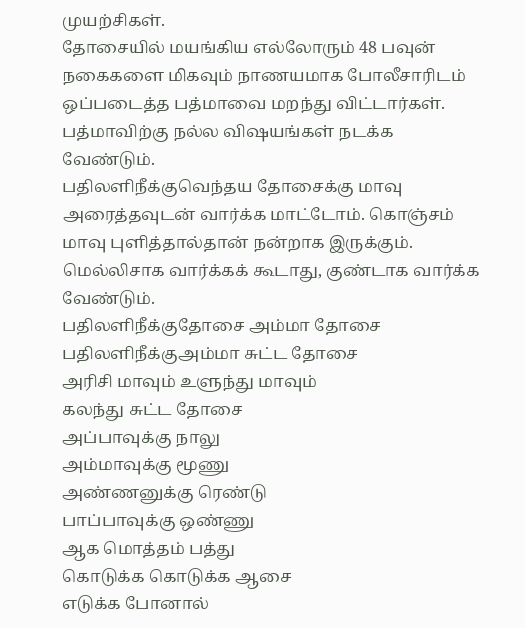முயற்சிகள்.
தோசையில் மயங்கிய எல்லோரும் 48 பவுன் நகைகளை மிகவும் நாணயமாக போலீசாரிடம் ஒப்படைத்த பத்மாவை மறந்து விட்டார்கள். பத்மாவிற்கு நல்ல விஷயங்கள் நடக்க வேண்டும்.
பதிலளிநீக்குவெந்தய தோசைக்கு மாவு அரைத்தவுடன் வார்க்க மாட்டோம். கொஞ்சம் மாவு புளித்தால்தான் நன்றாக இருக்கும். மெல்லிசாக வார்க்கக் கூடாது, குண்டாக வார்க்க வேண்டும்.
பதிலளிநீக்குதோசை அம்மா தோசை
பதிலளிநீக்குஅம்மா சுட்ட தோசை
அரிசி மாவும் உளுந்து மாவும்
கலந்து சுட்ட தோசை
அப்பாவுக்கு நாலு
அம்மாவுக்கு மூணு
அண்ணனுக்கு ரெண்டு
பாப்பாவுக்கு ஒண்ணு
ஆக மொத்தம் பத்து
கொடுக்க கொடுக்க ஆசை
எடுக்க போனால்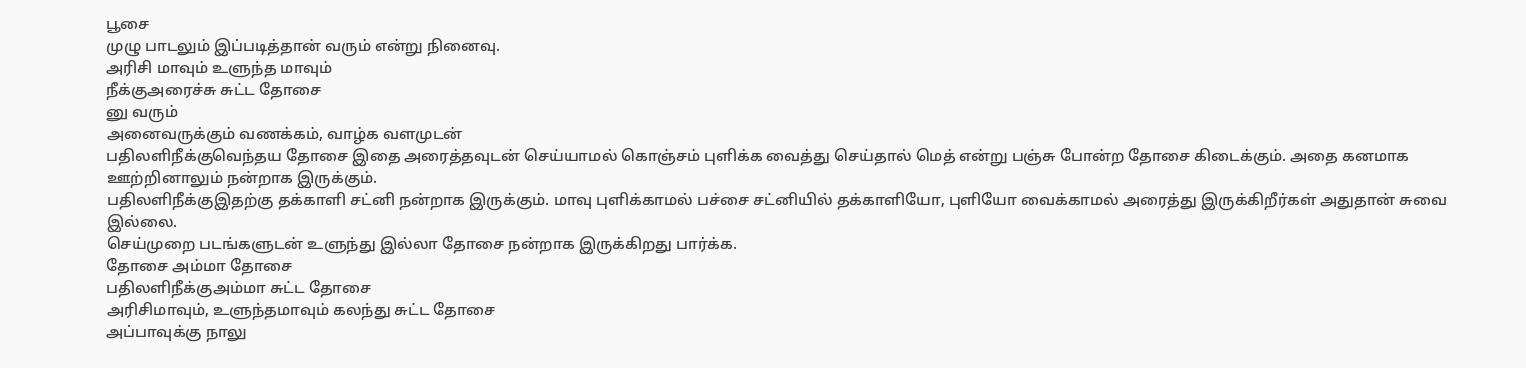பூசை
முழு பாடலும் இப்படித்தான் வரும் என்று நினைவு.
அரிசி மாவும் உளுந்த மாவும்
நீக்குஅரைச்சு சுட்ட தோசை
னு வரும்
அனைவருக்கும் வணக்கம், வாழ்க வளமுடன்
பதிலளிநீக்குவெந்தய தோசை இதை அரைத்தவுடன் செய்யாமல் கொஞ்சம் புளிக்க வைத்து செய்தால் மெத் என்று பஞ்சு போன்ற தோசை கிடைக்கும். அதை கனமாக ஊற்றினாலும் நன்றாக இருக்கும்.
பதிலளிநீக்குஇதற்கு தக்காளி சட்னி நன்றாக இருக்கும். மாவு புளிக்காமல் பச்சை சட்னியில் தக்காளியோ, புளியோ வைக்காமல் அரைத்து இருக்கிறீர்கள் அதுதான் சுவை இல்லை.
செய்முறை படங்களுடன் உளுந்து இல்லா தோசை நன்றாக இருக்கிறது பார்க்க.
தோசை அம்மா தோசை
பதிலளிநீக்குஅம்மா சுட்ட தோசை
அரிசிமாவும், உளுந்தமாவும் கலந்து சுட்ட தோசை
அப்பாவுக்கு நாலு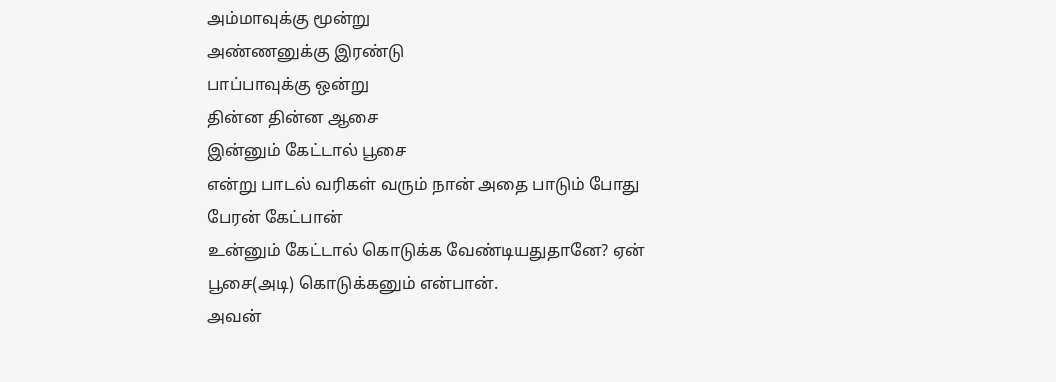அம்மாவுக்கு மூன்று
அண்ணனுக்கு இரண்டு
பாப்பாவுக்கு ஒன்று
தின்ன தின்ன ஆசை
இன்னும் கேட்டால் பூசை
என்று பாடல் வரிகள் வரும் நான் அதை பாடும் போது பேரன் கேட்பான்
உன்னும் கேட்டால் கொடுக்க வேண்டியதுதானே? ஏன் பூசை(அடி) கொடுக்கனும் என்பான்.
அவன்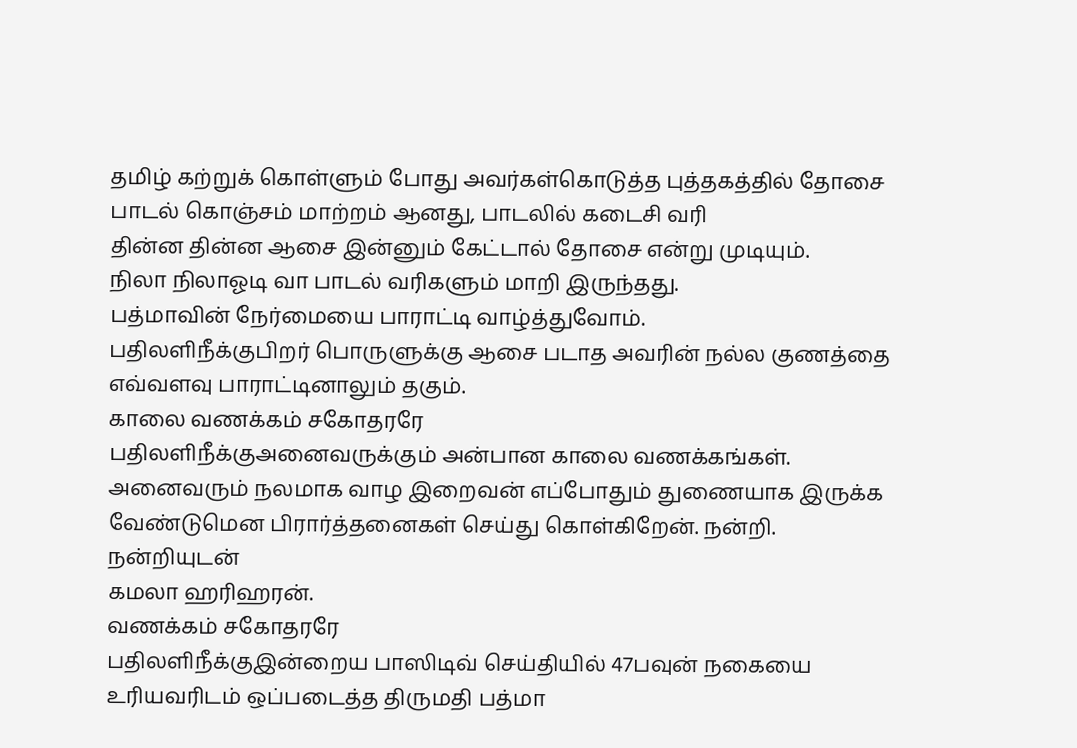தமிழ் கற்றுக் கொள்ளும் போது அவர்கள்கொடுத்த புத்தகத்தில் தோசை பாடல் கொஞ்சம் மாற்றம் ஆனது, பாடலில் கடைசி வரி
தின்ன தின்ன ஆசை இன்னும் கேட்டால் தோசை என்று முடியும்.
நிலா நிலாஓடி வா பாடல் வரிகளும் மாறி இருந்தது.
பத்மாவின் நேர்மையை பாராட்டி வாழ்த்துவோம்.
பதிலளிநீக்குபிறர் பொருளுக்கு ஆசை படாத அவரின் நல்ல குணத்தை எவ்வளவு பாராட்டினாலும் தகும்.
காலை வணக்கம் சகோதரரே
பதிலளிநீக்குஅனைவருக்கும் அன்பான காலை வணக்கங்கள். அனைவரும் நலமாக வாழ இறைவன் எப்போதும் துணையாக இருக்க வேண்டுமென பிரார்த்தனைகள் செய்து கொள்கிறேன். நன்றி.
நன்றியுடன்
கமலா ஹரிஹரன்.
வணக்கம் சகோதரரே
பதிலளிநீக்குஇன்றைய பாஸிடிவ் செய்தியில் 47பவுன் நகையை உரியவரிடம் ஒப்படைத்த திருமதி பத்மா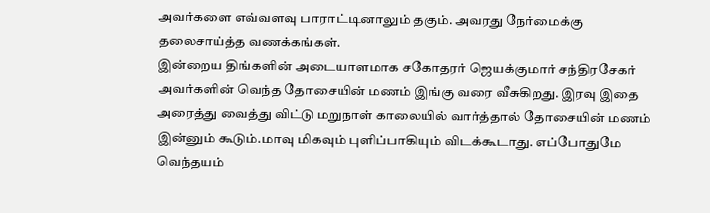அவர்களை எவ்வளவு பாராட்டினாலும் தகும். அவரது நேர்மைக்கு தலைசாய்த்த வணக்கங்கள்.
இன்றைய திங்களின் அடையாளமாக சகோதரர் ஜெயக்குமார் சந்திரசேகர் அவர்களின் வெந்த தோசையின் மணம் இங்கு வரை வீசுகிறது. இரவு இதை அரைத்து வைத்து விட்டு மறுநாள் காலையில் வார்த்தால் தோசையின் மணம் இன்னும் கூடும்.மாவு மிகவும் புளிப்பாகியும் விடக்கூடாது. எப்போதுமே வெந்தயம்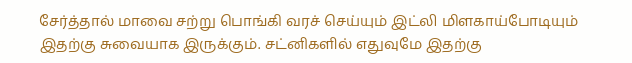சேர்த்தால் மாவை சற்று பொங்கி வரச் செய்யும் இட்லி மிளகாய்போடியும் இதற்கு சுவையாக இருக்கும். சட்னிகளில் எதுவுமே இதற்கு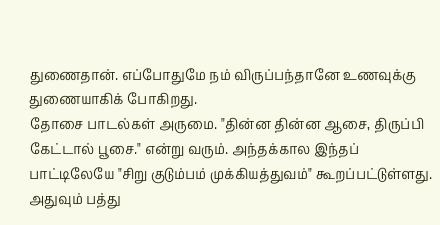துணைதான். எப்போதுமே நம் விருப்பந்தானே உணவுக்கு துணையாகிக் போகிறது.
தோசை பாடல்கள் அருமை. "தின்ன தின்ன ஆசை, திருப்பி கேட்டால் பூசை." என்று வரும். அந்தக்கால இந்தப் பாட்டிலேயே "சிறு குடும்பம் முக்கியத்துவம்" கூறப்பட்டுள்ளது. அதுவும் பத்து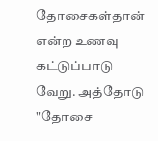தோசைகள்தான் என்ற உணவு கட்டுப்பாடு வேறு. அத்தோடு "தோசை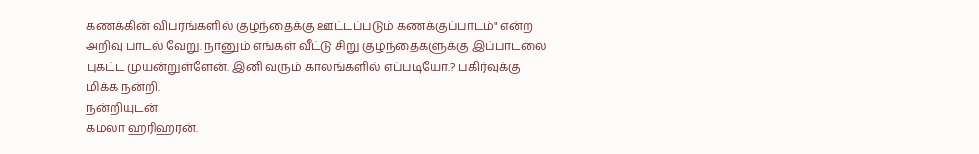கணக்கின் விபரங்களில் குழந்தைக்கு ஊட்டப்படும் கணக்குப்பாடம்" என்ற அறிவு பாடல் வேறு. நானும் எங்கள் வீட்டு சிறு குழந்தைகளுக்கு இப்பாடலை புகட்ட முயன்றுள்ளேன். இனி வரும் காலங்களில் எப்படியோ.? பகிர்வுக்கு மிக்க நன்றி.
நன்றியுடன்
கமலா ஹரிஹரன்.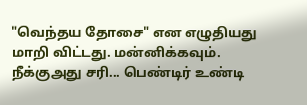"வெந்தய தோசை" என எழுதியது மாறி விட்டது. மன்னிக்கவும்.
நீக்குஅது சரி... பெண்டிர் உண்டி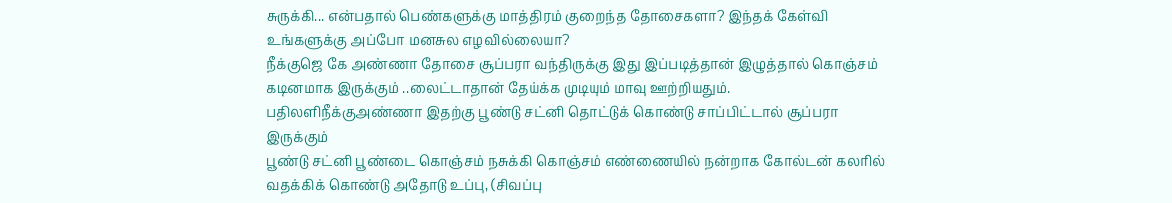சுருக்கி... என்பதால் பெண்களுக்கு மாத்திரம் குறைந்த தோசைகளா? இந்தக் கேள்வி உங்களுக்கு அப்போ மனசுல எழவில்லையா?
நீக்குஜெ கே அண்ணா தோசை சூப்பரா வந்திருக்கு இது இப்படித்தான் இழுத்தால் கொஞ்சம் கடினமாக இருக்கும் ..லைட்டாதான் தேய்க்க முடியும் மாவு ஊற்றியதும்.
பதிலளிநீக்குஅண்ணா இதற்கு பூண்டு சட்னி தொட்டுக் கொண்டு சாப்பிட்டால் சூப்பரா இருக்கும்
பூண்டு சட்னி பூண்டை கொஞ்சம் நசுக்கி கொஞ்சம் எண்ணையில் நன்றாக கோல்டன் கலரில் வதக்கிக் கொண்டு அதோடு உப்பு, (சிவப்பு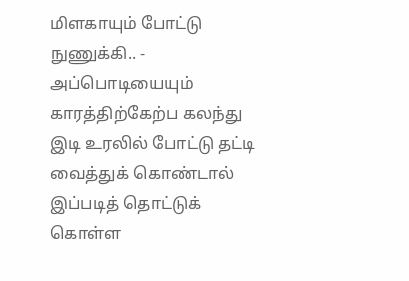மிளகாயும் போட்டு நுணுக்கி.. - அப்பொடியையும் காரத்திற்கேற்ப கலந்து இடி உரலில் போட்டு தட்டி வைத்துக் கொண்டால் இப்படித் தொட்டுக் கொள்ள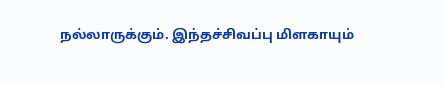நல்லாருக்கும். இந்தச்சிவப்பு மிளகாயும்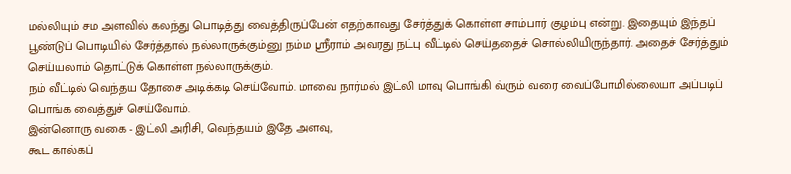மல்லியும் சம அளவில் கலந்து பொடித்து வைத்திருப்பேன் எதற்காவது சேர்த்துக் கொள்ள சாம்பார் குழம்பு என்று. இதையும் இந்தப் பூண்டுப் பொடியில் சேர்த்தால் நல்லாருக்கும்னு நம்ம ஸ்ரீராம் அவரது நட்பு வீட்டில் செய்ததைச் சொல்லியிருந்தார். அதைச் சேர்த்தும் செய்யலாம் தொட்டுக் கொள்ள நல்லாருக்கும்.
நம் வீட்டில் வெந்தய தோசை அடிக்கடி செய்வோம். மாவை நார்மல் இட்லி மாவு பொங்கி வ்ரும் வரை வைப்போமில்லையா அப்படிப் பொங்க வைத்துச் செய்வோம்.
இன்னொரு வகை - இட்லி அரிசி, வெந்தயம் இதே அளவு,
கூட கால்கப்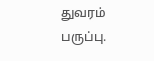துவரம் பருப்பு.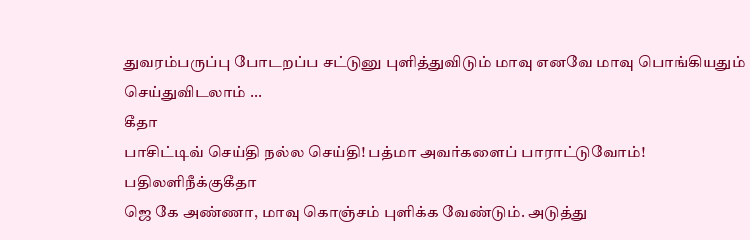துவரம்பருப்பு போடறப்ப சட்டுனு புளித்துவிடும் மாவு எனவே மாவு பொங்கியதும் செய்துவிடலாம் ...
கீதா
பாசிட்டிவ் செய்தி நல்ல செய்தி! பத்மா அவர்களைப் பாராட்டுவோம்!
பதிலளிநீக்குகீதா
ஜெ கே அண்ணா, மாவு கொஞ்சம் புளிக்க வேண்டும். அடுத்து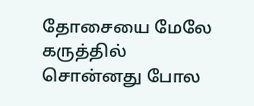தோசையை மேலே கருத்தில் சொன்னது போல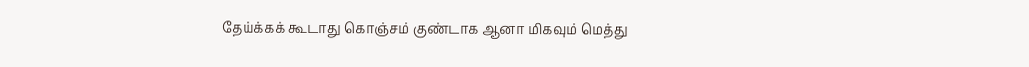தேய்க்கக் கூடாது கொஞ்சம் குண்டாக ஆனா மிகவும் மெத்து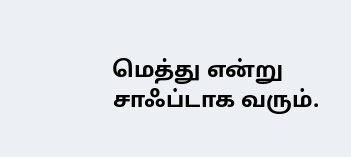மெத்து என்று சாஃப்டாக வரும்.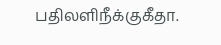பதிலளிநீக்குகீதா.